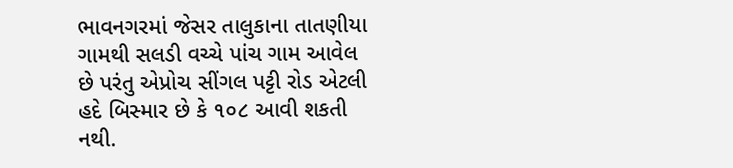ભાવનગરમાં જેસર તાલુકાના તાતણીયા ગામથી સલડી વચ્ચે પાંચ ગામ આવેલ છે પરંતુ એપ્રોચ સીંગલ પટ્ટી રોડ એટલી હદે બિસ્માર છે કે ૧૦૮ આવી શકતી નથી.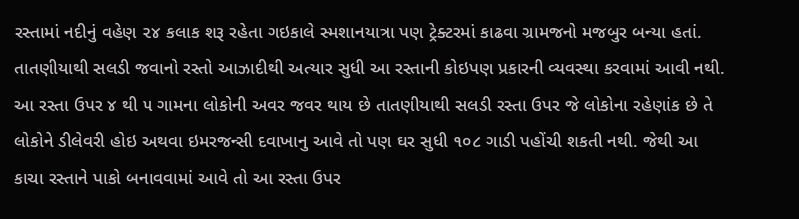રસ્તામાં નદીનું વહેણ ૨૪ કલાક શરૂ રહેતા ગઇકાલે સ્મશાનયાત્રા પણ ટ્રેક્ટરમાં કાઢવા ગ્રામજનો મજબુર બન્યા હતાં.
તાતણીયાથી સલડી જવાનો રસ્તો આઝાદીથી અત્યાર સુધી આ રસ્તાની કોઇપણ પ્રકારની વ્યવસ્થા કરવામાં આવી નથી. આ રસ્તા ઉપર ૪ થી ૫ ગામના લોકોની અવર જવર થાય છે તાતણીયાથી સલડી રસ્તા ઉપર જે લોકોના રહેણાંક છે તે લોકોને ડીલેવરી હોઇ અથવા ઇમરજન્સી દવાખાનુ આવે તો પણ ઘર સુધી ૧૦૮ ગાડી પહોંચી શકતી નથી. જેથી આ કાચા રસ્તાને પાકો બનાવવામાં આવે તો આ રસ્તા ઉપર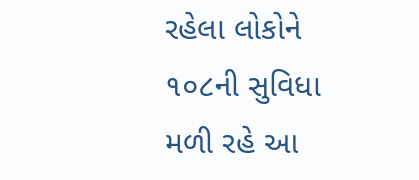રહેલા લોકોને ૧૦૮ની સુવિધા મળી રહે આ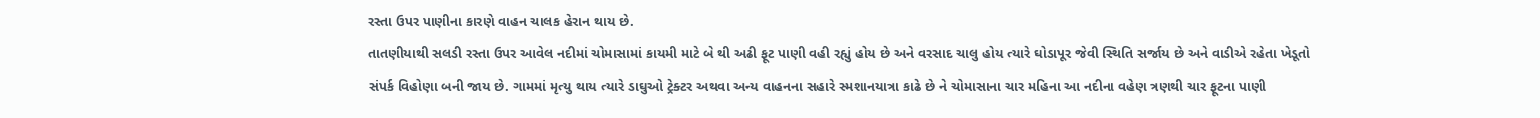રસ્તા ઉપર પાણીના કારણે વાહન ચાલક હેરાન થાય છે.
તાતણીયાથી સલડી રસ્તા ઉપર આવેલ નદીમાં ચોમાસામાં કાયમી માટે બે થી અઢી ફૂટ પાણી વહી રહ્યું હોય છે અને વરસાદ ચાલુ હોય ત્યારે ઘોડાપૂર જેવી સ્થિતિ સર્જાય છે અને વાડીએ રહેતા ખેડૂતો સંપર્ક વિહોણા બની જાય છે. ગામમાં મૃત્યુ થાય ત્યારે ડાઘુઓ ટ્રેક્ટર અથવા અન્ય વાહનના સહારે સ્મશાનયાત્રા કાઢે છે ને ચોમાસાના ચાર મહિના આ નદીના વહેણ ત્રણથી ચાર ફૂટના પાણી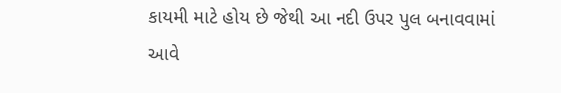કાયમી માટે હોય છે જેથી આ નદી ઉપર પુલ બનાવવામાં આવે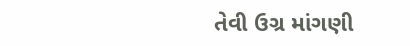તેવી ઉગ્ર માંગણી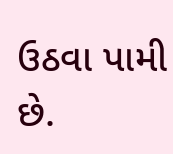ઉઠવા પામી છે.